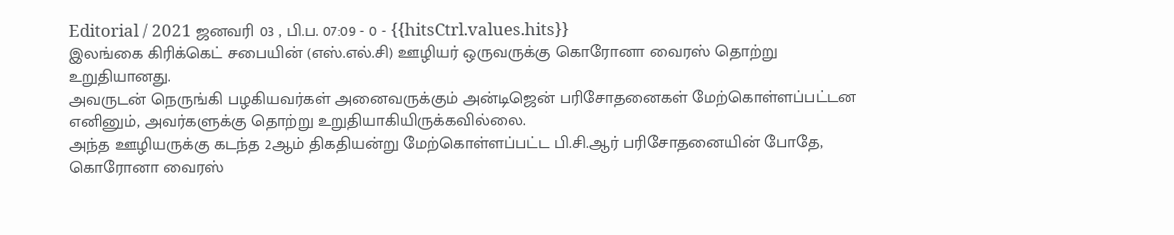Editorial / 2021 ஜனவரி 03 , பி.ப. 07:09 - 0 - {{hitsCtrl.values.hits}}
இலங்கை கிரிக்கெட் சபையின் (எஸ்.எல்.சி) ஊழியர் ஒருவருக்கு கொரோனா வைரஸ் தொற்று உறுதியானது.
அவருடன் நெருங்கி பழகியவர்கள் அனைவருக்கும் அன்டிஜென் பரிசோதனைகள் மேற்கொள்ளப்பட்டன எனினும், அவர்களுக்கு தொற்று உறுதியாகியிருக்கவில்லை.
அந்த ஊழியருக்கு கடந்த 2ஆம் திகதியன்று மேற்கொள்ளப்பட்ட பி.சி.ஆர் பரிசோதனையின் போதே, கொரோனா வைரஸ்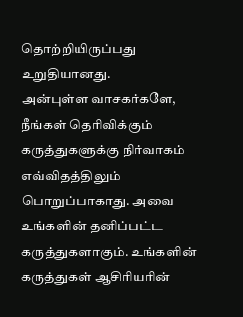தொற்றியிருப்பது உறுதியானது.
அன்புள்ள வாசகர்களே,
நீங்கள் தெரிவிக்கும் கருத்துகளுக்கு நிர்வாகம் எவ்விதத்திலும் பொறுப்பாகாது. அவை உங்களின் தனிப்பட்ட கருத்துகளாகும். உங்களின் கருத்துகள் ஆசிரியரின்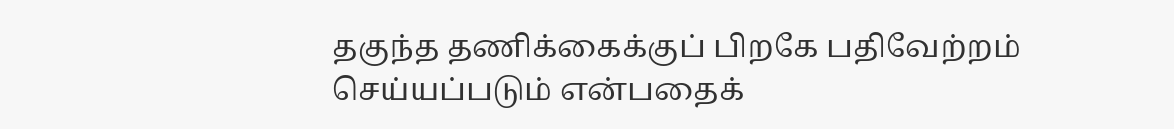தகுந்த தணிக்கைக்குப் பிறகே பதிவேற்றம் செய்யப்படும் என்பதைக்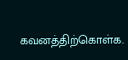கவனத்திற்கொள்க.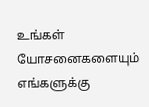உங்கள் யோசனைகளையும் எங்களுக்கு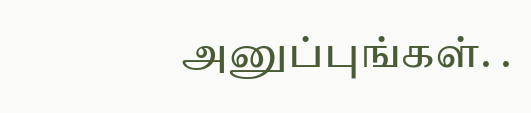அனுப்புங்கள். .